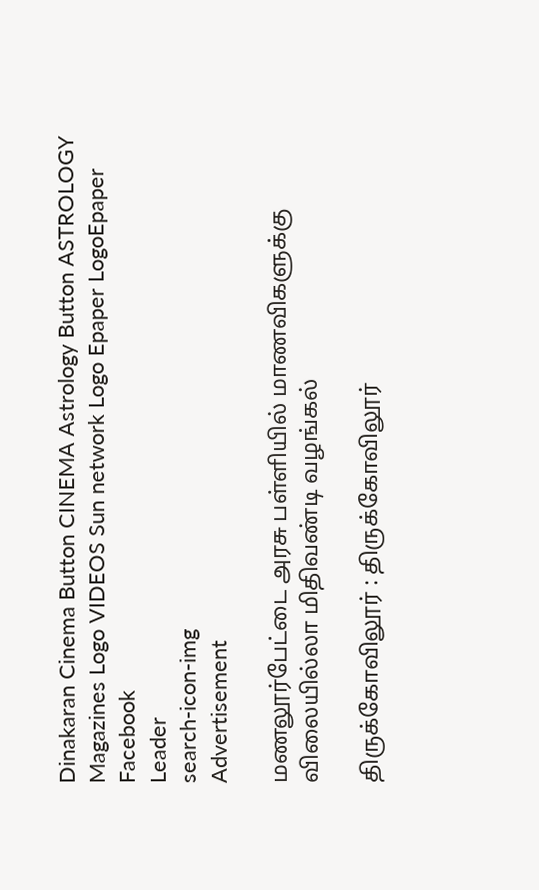Dinakaran Cinema Button CINEMA Astrology Button ASTROLOGY  Magazines Logo VIDEOS Sun network Logo Epaper LogoEpaper Facebook
Leader
search-icon-img
Advertisement

மணலூர்பேட்டை அரசு பள்ளியில் மாணவிகளுக்கு விலையில்லா மிதிவண்டி வழங்கல்

திருக்கோவிலூர் : திருக்கோவிலூர்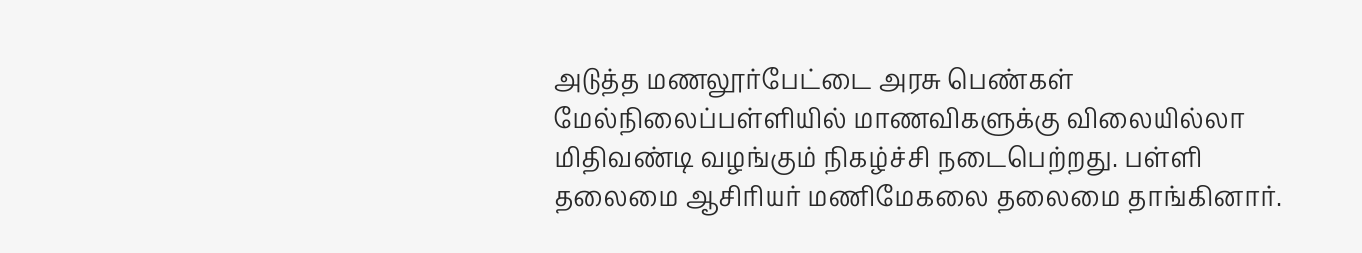அடுத்த மணலூர்பேட்டை அரசு பெண்கள் மேல்நிலைப்பள்ளியில் மாணவிகளுக்கு விலையில்லா மிதிவண்டி வழங்கும் நிகழ்ச்சி நடைபெற்றது. பள்ளி தலைமை ஆசிரியர் மணிமேகலை தலைமை தாங்கினார்.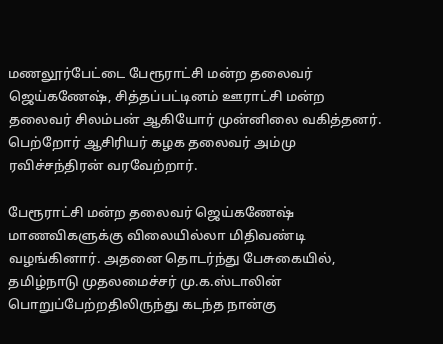மணலூர்பேட்டை பேரூராட்சி மன்ற தலைவர் ஜெய்கணேஷ், சித்தப்பட்டினம் ஊராட்சி மன்ற தலைவர் சிலம்பன் ஆகியோர் முன்னிலை வகித்தனர். பெற்றோர் ஆசிரியர் கழக தலைவர் அம்மு ரவிச்சந்திரன் வரவேற்றார்.

பேரூராட்சி மன்ற தலைவர் ஜெய்கணேஷ் மாணவிகளுக்கு விலையில்லா மிதிவண்டி வழங்கினார். அதனை தொடர்ந்து பேசுகையில், தமிழ்நாடு முதலமைச்சர் மு.க.ஸ்டாலின் பொறுப்பேற்றதிலிருந்து கடந்த நான்கு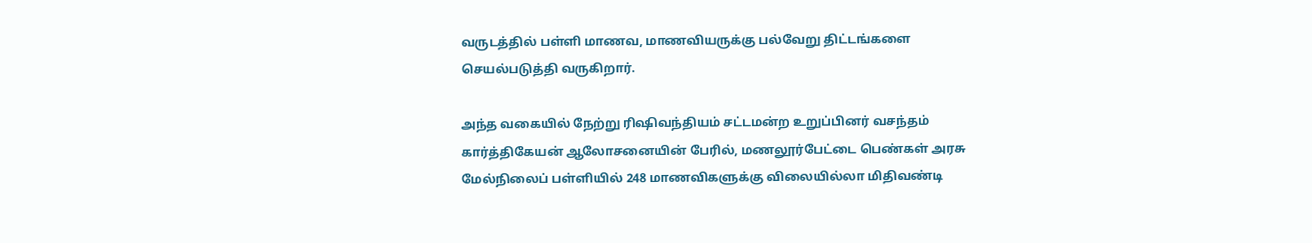வருடத்தில் பள்ளி மாணவ, மாணவியருக்கு பல்வேறு திட்டங்களை செயல்படுத்தி வருகிறார்.

அந்த வகையில் நேற்று ரிஷிவந்தியம் சட்டமன்ற உறுப்பினர் வசந்தம் கார்த்திகேயன் ஆலோசனையின் பேரில், மணலூர்பேட்டை பெண்கள் அரசு மேல்நிலைப் பள்ளியில் 248 மாணவிகளுக்கு விலையில்லா மிதிவண்டி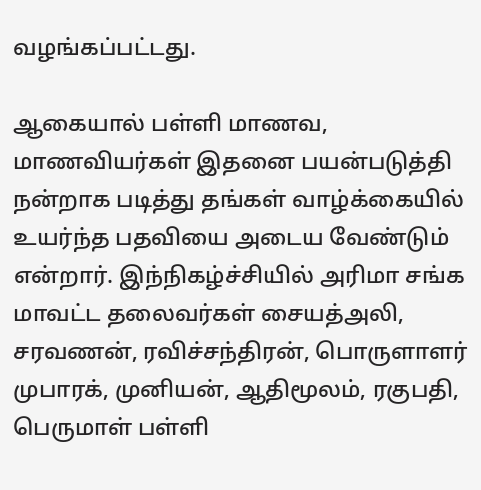வழங்கப்பட்டது.

ஆகையால் பள்ளி மாணவ, மாணவியர்கள் இதனை பயன்படுத்தி நன்றாக படித்து தங்கள் வாழ்க்கையில் உயர்ந்த பதவியை அடைய வேண்டும் என்றார். இந்நிகழ்ச்சியில் அரிமா சங்க மாவட்ட தலைவர்கள் சையத்அலி, சரவணன், ரவிச்சந்திரன், பொருளாளர் முபாரக், முனியன், ஆதிமூலம், ரகுபதி, பெருமாள் பள்ளி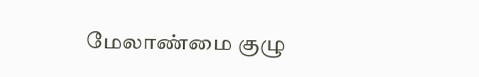மேலாண்மை குழு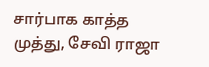சார்பாக காத்த முத்து, சேவி ராஜா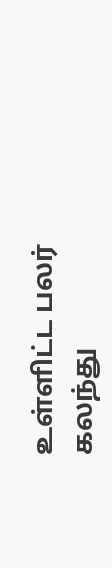உள்ளிட்ட பலர் கலந்து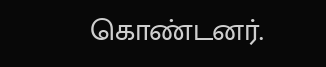கொண்டனர்.